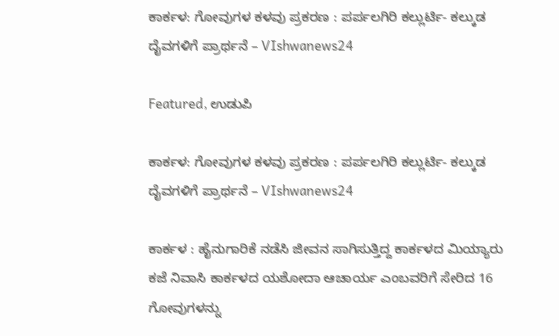ಕಾರ್ಕಳ: ಗೋವುಗಳ ಕಳವು ಪ್ರಕರಣ : ಪರ್ಪಲಗಿರಿ ಕಲ್ಲುರ್ಟಿ- ಕಲ್ಕುಡ ದೈವಗಳಿಗೆ ಪ್ರಾರ್ಥನೆ – VIshwanews24

Featured, ಉಡುಪಿ

ಕಾರ್ಕಳ: ಗೋವುಗಳ ಕಳವು ಪ್ರಕರಣ : ಪರ್ಪಲಗಿರಿ ಕಲ್ಲುರ್ಟಿ- ಕಲ್ಕುಡ ದೈವಗಳಿಗೆ ಪ್ರಾರ್ಥನೆ – VIshwanews24

ಕಾರ್ಕಳ : ಹೈನುಗಾರಿಕೆ ನಡೆಸಿ ಜೀವನ ಸಾಗಿಸುತ್ತಿದ್ದ ಕಾರ್ಕಳದ ಮಿಯ್ಯಾರು ಕಜೆ ನಿವಾಸಿ ಕಾರ್ಕಳದ ಯಶೋದಾ ಆಚಾರ್ಯ ಎಂಬವರಿಗೆ ಸೇರಿದ 16 ಗೋವುಗಳನ್ನು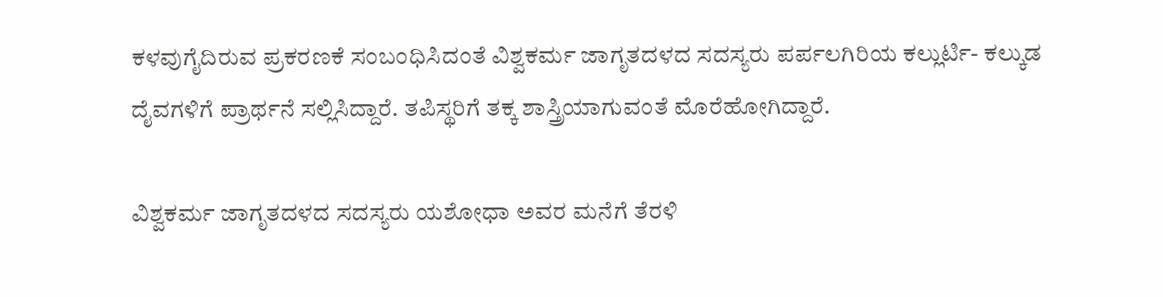ಕಳವುಗೈದಿರುವ ಪ್ರಕರಣಕೆ ಸಂಬಂಧಿಸಿದಂತೆ ವಿಶ್ವಕರ್ಮ ಜಾಗೃತದಳದ ಸದಸ್ಯರು ಪರ್ಪಲಗಿರಿಯ ಕಲ್ಲುರ್ಟಿ- ಕಲ್ಕುಡ ದೈವಗಳಿಗೆ ಪ್ರಾರ್ಥನೆ ಸಲ್ಲಿಸಿದ್ದಾರೆ. ತಪಿಸ್ಥರಿಗೆ ತಕ್ಕ ಶಾಸ್ತ್ರಿಯಾಗುವಂತೆ ಮೊರೆಹೋಗಿದ್ದಾರೆ.

ವಿಶ್ವಕರ್ಮ ಜಾಗೃತದಳದ ಸದಸ್ಯರು ಯಶೋಧಾ ಅವರ ಮನೆಗೆ ತೆರಳಿ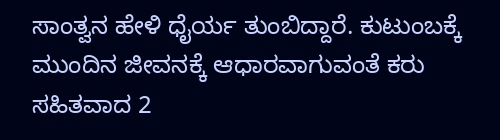ಸಾಂತ್ವನ ಹೇಳಿ ಧೈರ್ಯ ತುಂಬಿದ್ದಾರೆ. ಕುಟುಂಬಕ್ಕೆ ಮುಂದಿನ ಜೀವನಕ್ಕೆ ಆಧಾರವಾಗುವಂತೆ ಕರು ಸಹಿತವಾದ 2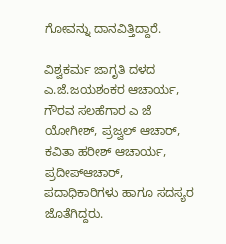ಗೋವನ್ನು ದಾನವಿತ್ತಿದ್ದಾರೆ.

ವಿಶ್ವಕರ್ಮ ಜಾಗೃತಿ ದಳದ ಎ.ಜೆ.ಜಯಶಂಕರ ಆಚಾರ್ಯ, ಗೌರವ ಸಲಹೆಗಾರ ಎ ಜೆ ಯೋಗೀಶ್, ಪ್ರಜ್ವಲ್ ಆಚಾರ್, ಕವಿತಾ ಹರೀಶ್ ಆಚಾರ್ಯ, ಪ್ರದೀಪ್‌ಆಚಾರ್, ಪದಾಧಿಕಾರಿಗಳು ಹಾಗೂ ಸದಸ್ಯರ ಜೊತೆಗಿದ್ದರು.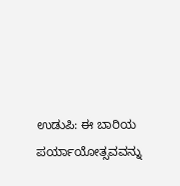ಉಡುಪಿ: ಈ ಬಾರಿಯ ಪರ್ಯಾಯೋತ್ಸವವನ್ನು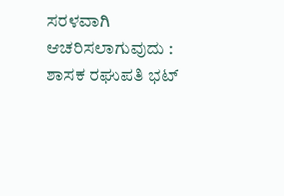ಸರಳವಾಗಿ ಆಚರಿಸಲಾಗುವುದು : ಶಾಸಕ ರಘುಪತಿ ಭಟ್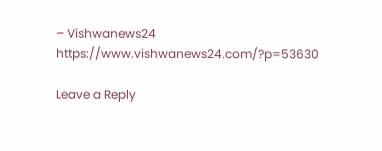– Vishwanews24 https://www.vishwanews24.com/?p=53630

Leave a Reply